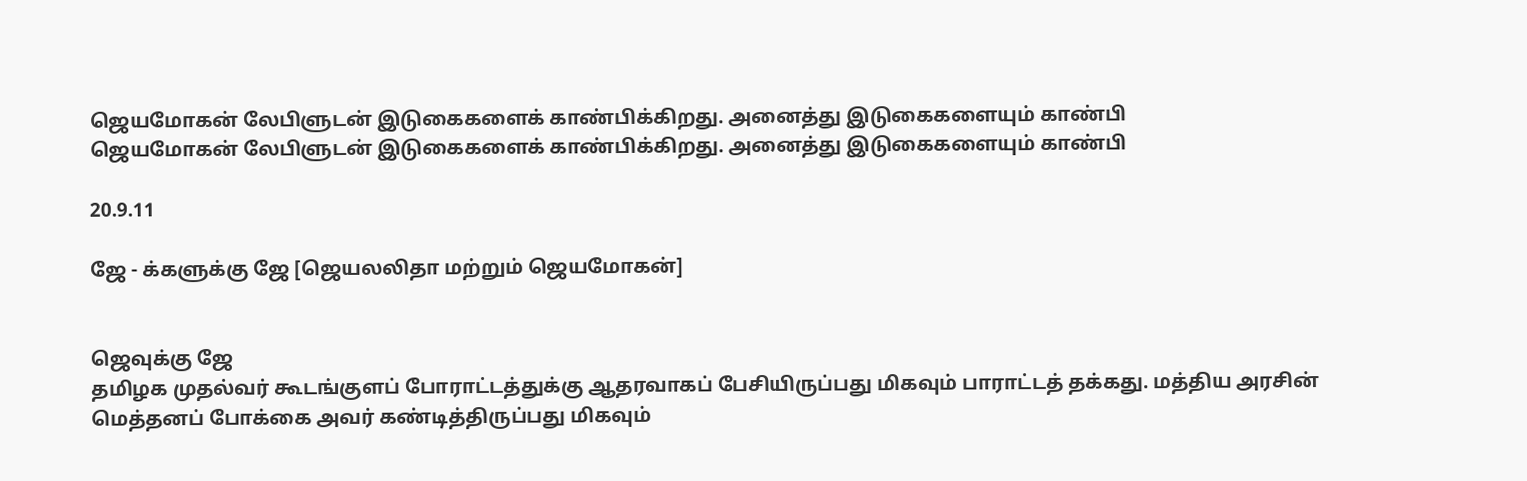ஜெயமோகன் லேபிளுடன் இடுகைகளைக் காண்பிக்கிறது. அனைத்து இடுகைகளையும் காண்பி
ஜெயமோகன் லேபிளுடன் இடுகைகளைக் காண்பிக்கிறது. அனைத்து இடுகைகளையும் காண்பி

20.9.11

ஜே - க்களுக்கு ஜே [ஜெயலலிதா மற்றும் ஜெயமோகன்]


ஜெவுக்கு ஜே
தமிழக முதல்வர் கூடங்குளப் போராட்டத்துக்கு ஆதரவாகப் பேசியிருப்பது மிகவும் பாராட்டத் தக்கது. மத்திய அரசின் மெத்தனப் போக்கை அவர் கண்டித்திருப்பது மிகவும்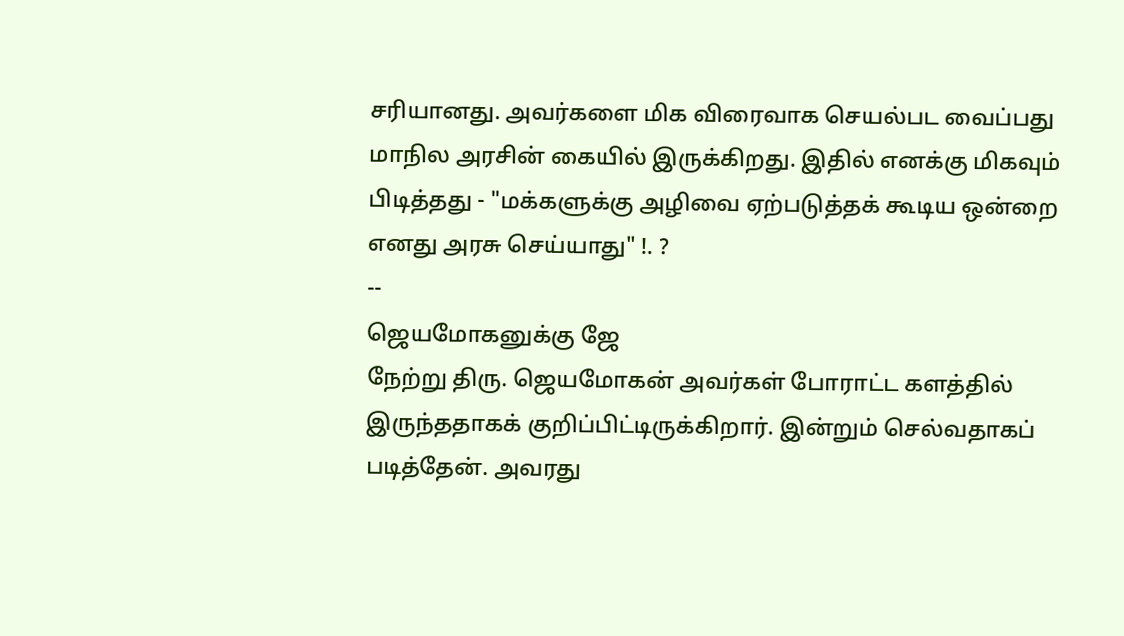சரியானது. அவர்களை மிக விரைவாக செயல்பட வைப்பது மாநில அரசின் கையில் இருக்கிறது. இதில் எனக்கு மிகவும் பிடித்தது - "மக்களுக்கு அழிவை ஏற்படுத்தக் கூடிய ஒன்றை எனது அரசு செய்யாது" !. ?
--
ஜெயமோகனுக்கு ஜே
நேற்று திரு. ஜெயமோகன் அவர்கள் போராட்ட களத்தில் இருந்ததாகக் குறிப்பிட்டிருக்கிறார். இன்றும் செல்வதாகப் படித்தேன். அவரது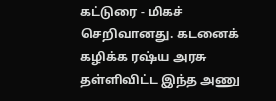கட்டுரை - மிகச் செறிவானது. கடனைக் கழிக்க ரஷ்ய அரசு தள்ளிவிட்ட இந்த அணு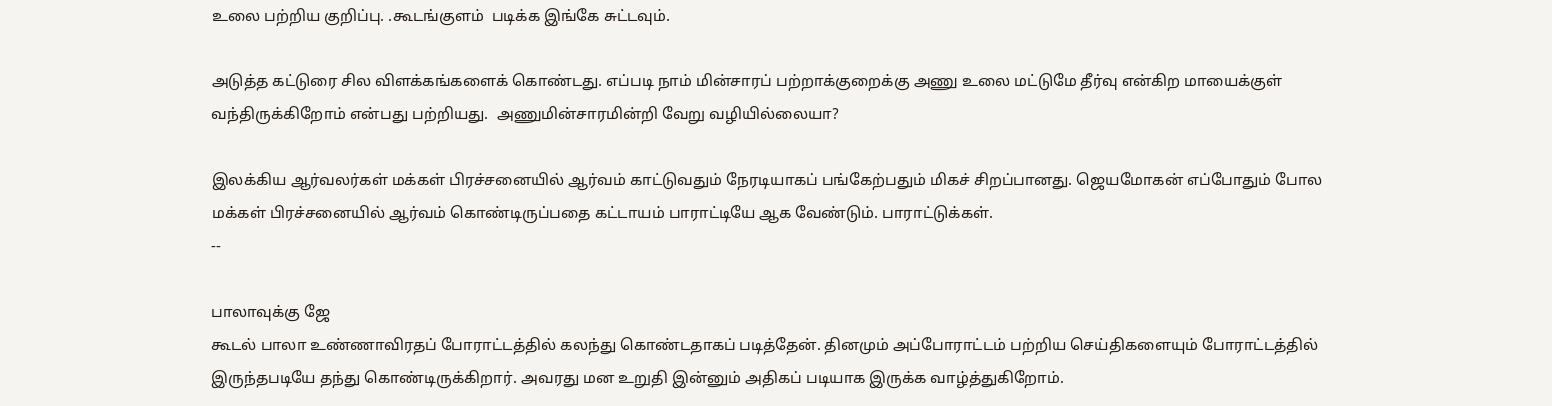உலை பற்றிய குறிப்பு. .கூடங்குளம்  படிக்க இங்கே சுட்டவும்.

அடுத்த கட்டுரை சில விளக்கங்களைக் கொண்டது. எப்படி நாம் மின்சாரப் பற்றாக்குறைக்கு அணு உலை மட்டுமே தீர்வு என்கிற மாயைக்குள் வந்திருக்கிறோம் என்பது பற்றியது.  அணுமின்சாரமின்றி வேறு வழியில்லையா?

இலக்கிய ஆர்வலர்கள் மக்கள் பிரச்சனையில் ஆர்வம் காட்டுவதும் நேரடியாகப் பங்கேற்பதும் மிகச் சிறப்பானது. ஜெயமோகன் எப்போதும் போல மக்கள் பிரச்சனையில் ஆர்வம் கொண்டிருப்பதை கட்டாயம் பாராட்டியே ஆக வேண்டும். பாராட்டுக்கள்.
--

பாலாவுக்கு ஜே
கூடல் பாலா உண்ணாவிரதப் போராட்டத்தில் கலந்து கொண்டதாகப் படித்தேன். தினமும் அப்போராட்டம் பற்றிய செய்திகளையும் போராட்டத்தில் இருந்தபடியே தந்து கொண்டிருக்கிறார். அவரது மன உறுதி இன்னும் அதிகப் படியாக இருக்க வாழ்த்துகிறோம்.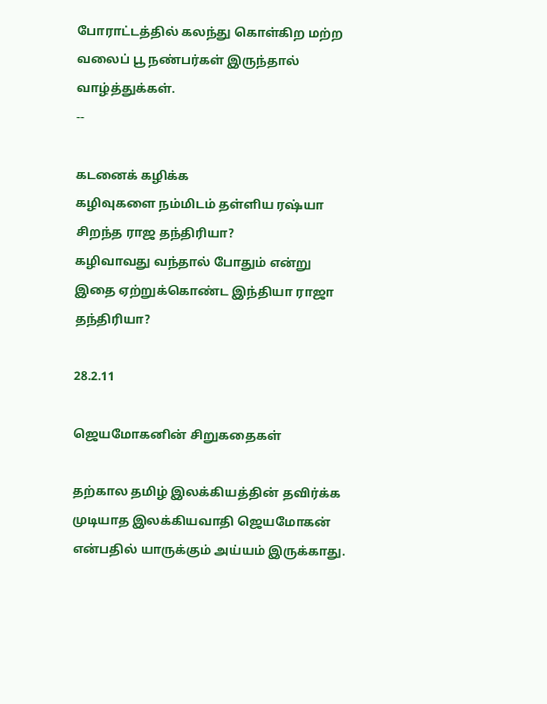போராட்டத்தில் கலந்து கொள்கிற மற்ற வலைப் பூ நண்பர்கள் இருந்தால் வாழ்த்துக்கள்.
--

கடனைக் கழிக்க
கழிவுகளை நம்மிடம் தள்ளிய ரஷ்யா சிறந்த ராஜ தந்திரியா?
கழிவாவது வந்தால் போதும் என்று
இதை ஏற்றுக்கொண்ட இந்தியா ராஜா தந்திரியா?

28.2.11

ஜெயமோகனின் சிறுகதைகள்

தற்கால தமிழ் இலக்கியத்தின் தவிர்க்க முடியாத இலக்கியவாதி ஜெயமோகன் என்பதில் யாருக்கும் அய்யம் இருக்காது.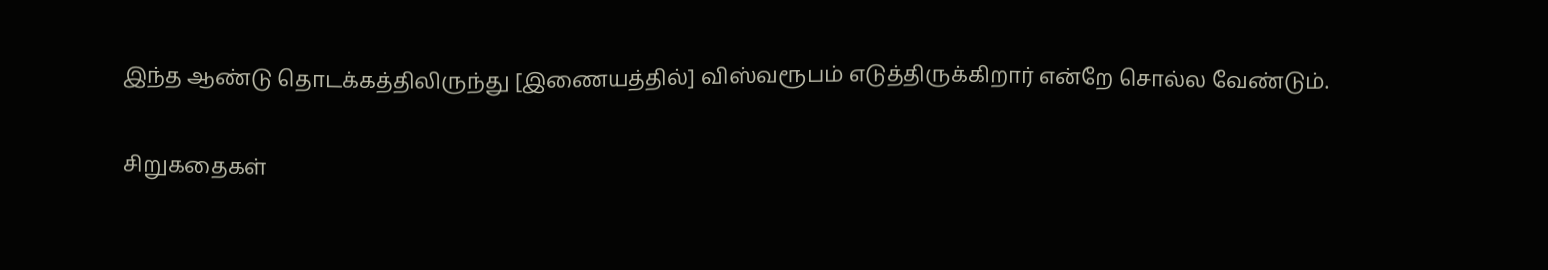இந்த ஆண்டு தொடக்கத்திலிருந்து [இணையத்தில்] விஸ்வரூபம் எடுத்திருக்கிறார் என்றே சொல்ல வேண்டும்.

சிறுகதைகள்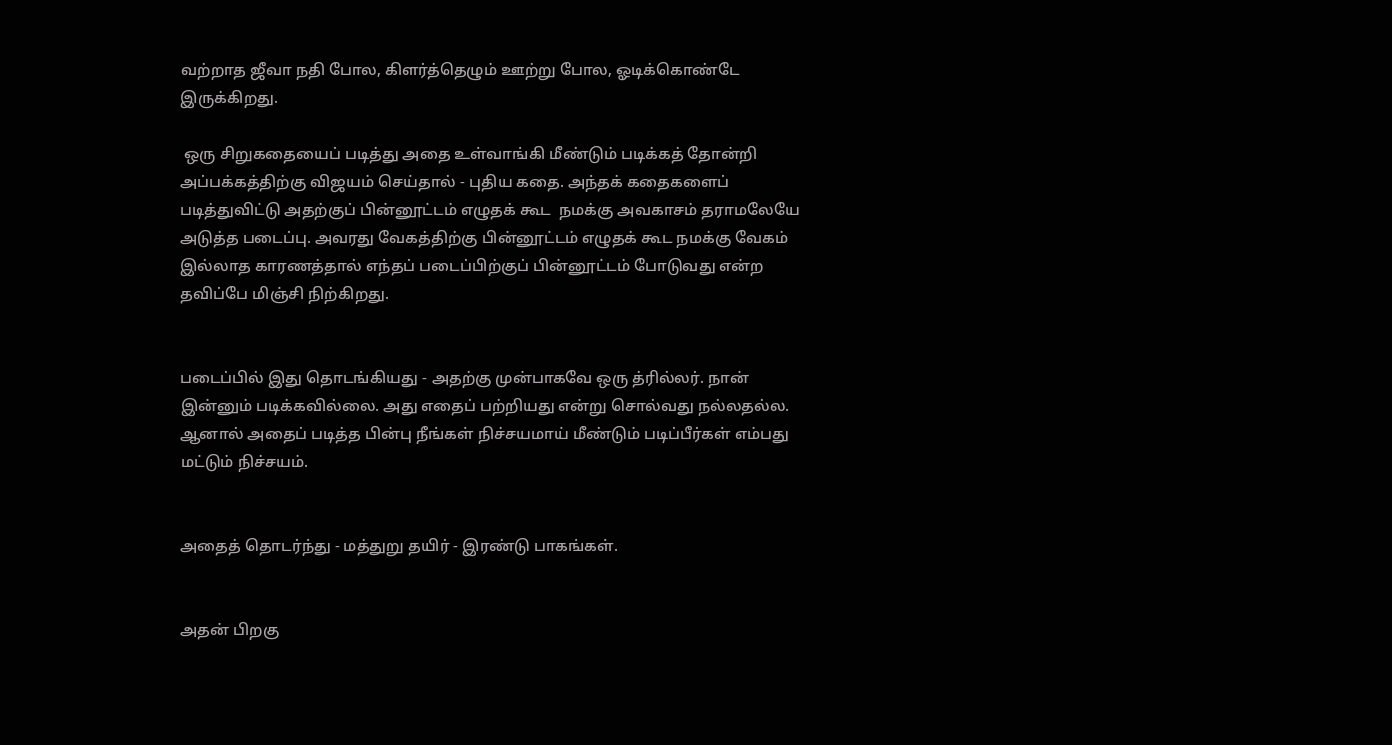வற்றாத ஜீவா நதி போல, கிளர்த்தெழும் ஊற்று போல, ஓடிக்கொண்டே இருக்கிறது.

 ஒரு சிறுகதையைப் படித்து அதை உள்வாங்கி மீண்டும் படிக்கத் தோன்றி அப்பக்கத்திற்கு விஜயம் செய்தால் - புதிய கதை. அந்தக் கதைகளைப் படித்துவிட்டு அதற்குப் பின்னூட்டம் எழுதக் கூட  நமக்கு அவகாசம் தராமலேயே அடுத்த படைப்பு. அவரது வேகத்திற்கு பின்னூட்டம் எழுதக் கூட நமக்கு வேகம் இல்லாத காரணத்தால் எந்தப் படைப்பிற்குப் பின்னூட்டம் போடுவது என்ற தவிப்பே மிஞ்சி நிற்கிறது.


படைப்பில் இது தொடங்கியது - அதற்கு முன்பாகவே ஒரு த்ரில்லர். நான் இன்னும் படிக்கவில்லை. அது எதைப் பற்றியது என்று சொல்வது நல்லதல்ல. ஆனால் அதைப் படித்த பின்பு நீங்கள் நிச்சயமாய் மீண்டும் படிப்பீர்கள் எம்பது மட்டும் நிச்சயம்.


அதைத் தொடர்ந்து - மத்துறு தயிர் - இரண்டு பாகங்கள்.


அதன் பிறகு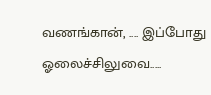வணங்கான், .... இப்போது ஓலைச்சிலுவை.....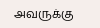அவருக்கு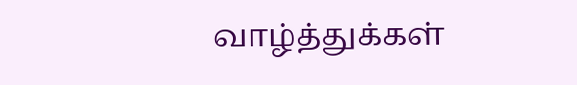வாழ்த்துக்கள்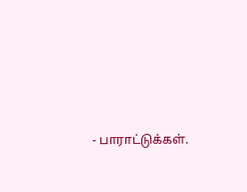- பாராட்டுக்கள்.